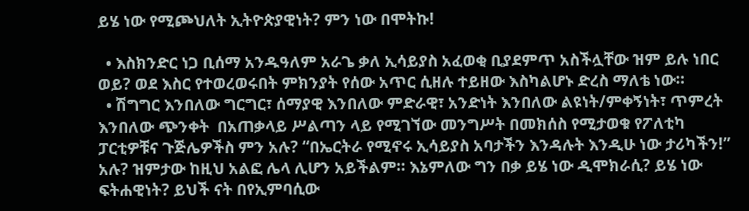ይሄ ነው የሚጮህለት ኢትዮጵያዊነት? ምን ነው በሞትኩ!

  • እስክንድር ነጋ ቢሰማ አንዱዓለም አራጌ ቃለ ኢሳይያስ አፈወቂ ቢያደምጥ አስችሏቸው ዝም ይሉ ነበር ወይ? ወደ እስር የተወረወሩበት ምክንያት የሰው አጥር ሲዘሉ ተይዘው እስካልሆኑ ድረስ ማለቴ ነው።
  • ሽግግር እንበለው ግርግር፣ ሰማያዊ እንበለው ምድራዊ፣ አንድነት እንበለው ልዩነት/ምቀኝነት፣ ጥምረት እንበለው ጭንቀት  በአጠቃላይ ሥልጣን ላይ የሚገኘው መንግሥት በመክሰስ የሚታወቁ የፖለቲካ ፓርቲዎቹና ጉጅሌዎችስ ምን አሉ? “በኤርትራ የሚኖሩ ኢሳይያስ አባታችን እንዳሉት እንዲሁ ነው ታሪካችን!” አሉ? ዝምታው ከዚህ አልፎ ሌላ ሊሆን አይችልም። እኔምለው ግን በቃ ይሄ ነው ዲሞክራሲ? ይሄ ነው ፍትሐዊነት? ይህች ናት በየኢምባሲው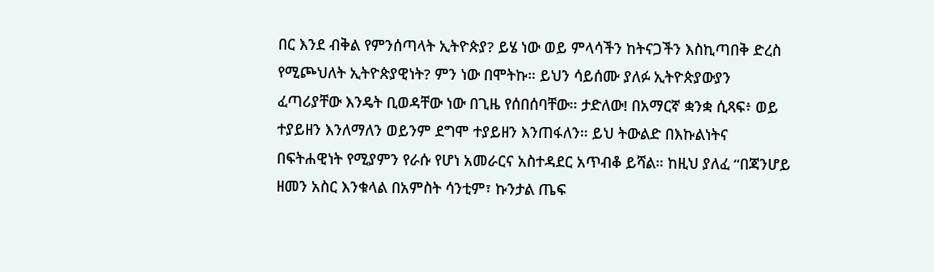በር እንደ ብቅል የምንሰጣላት ኢትዮጵያ? ይሄ ነው ወይ ምላሳችን ከትናጋችን እስኪጣበቅ ድረስ የሚጮህለት ኢትዮጵያዊነት? ምን ነው በሞትኩ። ይህን ሳይሰሙ ያለፉ ኢትዮጵያውያን ፈጣሪያቸው እንዴት ቢወዳቸው ነው በጊዜ የሰበሰባቸው። ታድለው! በአማርኛ ቋንቋ ሲጻፍ፥ ወይ ተያይዘን እንለማለን ወይንም ደግሞ ተያይዘን እንጠፋለን። ይህ ትውልድ በእኩልነትና በፍትሐዊነት የሚያምን የራሱ የሆነ አመራርና አስተዳደር አጥብቆ ይሻል። ከዚህ ያለፈ “በጃንሆይ ዘመን አስር እንቁላል በአምስት ሳንቲም፣ ኩንታል ጤፍ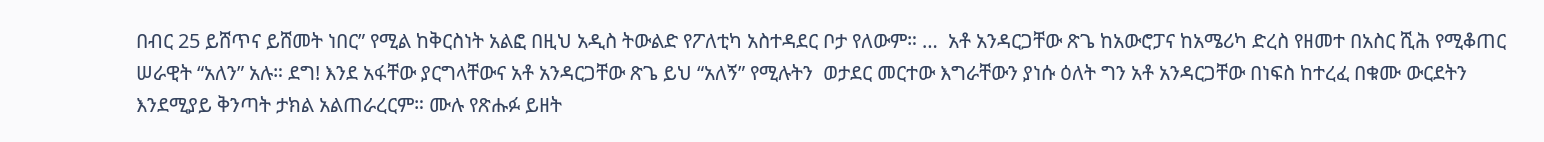በብር 25 ይሸጥና ይሸመት ነበር” የሚል ከቅርስነት አልፎ በዚህ አዲስ ትውልድ የፖለቲካ አስተዳደር ቦታ የለውም። …  አቶ አንዳርጋቸው ጽጌ ከአውሮፓና ከአሜሪካ ድረስ የዘመተ በአስር ሺሕ የሚቆጠር ሠራዊት “አለን” አሉ። ደግ! እንደ አፋቸው ያርግላቸውና አቶ አንዳርጋቸው ጽጌ ይህ “አለኝ” የሚሉትን  ወታደር መርተው እግራቸውን ያነሱ ዕለት ግን አቶ አንዳርጋቸው በነፍስ ከተረፈ በቁሙ ውርደትን እንደሚያይ ቅንጣት ታክል አልጠራረርም። ሙሉ የጽሑፉ ይዘት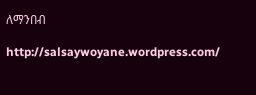ለማንበብ

http://salsaywoyane.wordpress.com/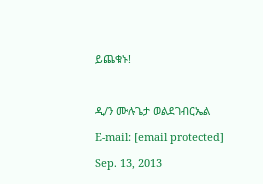ይጨቁኑ!



ዲ/ን ሙሉጌታ ወልደገብርኤል

E-mail: [email protected]

Sep. 13, 2013